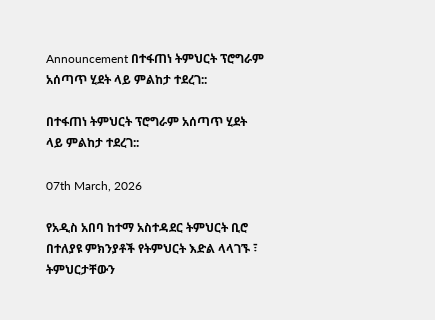Announcement በተፋጠነ ትምህርት ፕሮግራም አሰጣጥ ሂደት ላይ ምልከታ ተደረገ::

በተፋጠነ ትምህርት ፕሮግራም አሰጣጥ ሂደት ላይ ምልከታ ተደረገ::

07th March, 2026

የአዲስ አበባ ከተማ አስተዳደር ትምህርት ቢሮ በተለያዩ ምክንያቶች የትምህርት እድል ላላገኙ ፣ ትምህርታቸውን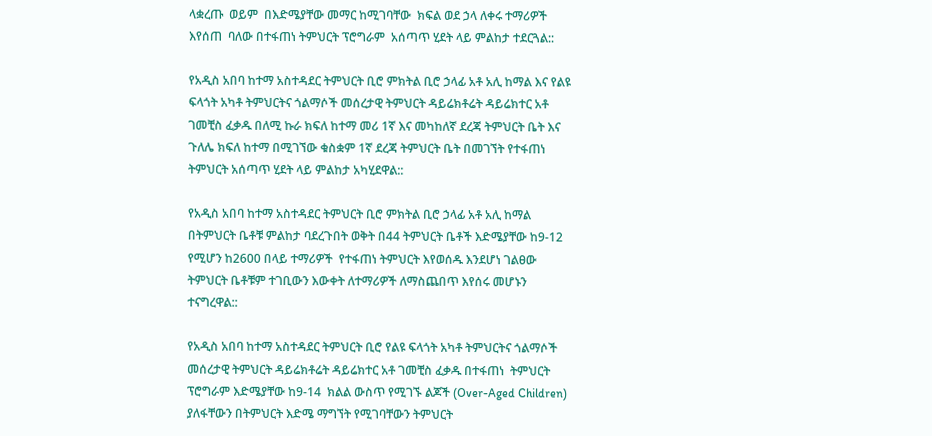ላቋረጡ  ወይም  በእድሜያቸው መማር ከሚገባቸው  ክፍል ወደ ኃላ ለቀሩ ተማሪዎች እየሰጠ  ባለው በተፋጠነ ትምህርት ፕሮግራም  አሰጣጥ ሂደት ላይ ምልከታ ተደርጓል::

የአዲስ አበባ ከተማ አስተዳደር ትምህርት ቢሮ ምክትል ቢሮ ኃላፊ አቶ አሊ ከማል እና የልዩ ፍላጎት አካቶ ትምህርትና ጎልማሶች መሰረታዊ ትምህርት ዳይሬክቶሬት ዳይሬክተር አቶ ገመቺስ ፈቃዱ በለሚ ኩራ ክፍለ ከተማ መሪ 1ኛ እና መካከለኛ ደረጃ ትምህርት ቤት እና ጉለሌ ክፍለ ከተማ በሚገኘው ቁስቋም 1ኛ ደረጃ ትምህርት ቤት በመገኘት የተፋጠነ ትምህርት አሰጣጥ ሂደት ላይ ምልከታ አካሂደዋል::

የአዲስ አበባ ከተማ አስተዳደር ትምህርት ቢሮ ምክትል ቢሮ ኃላፊ አቶ አሊ ከማል በትምህርት ቤቶቹ ምልከታ ባደረጉበት ወቅት በ44 ትምህርት ቤቶች እድሜያቸው ከ9-12 የሚሆን ከ2600 በላይ ተማሪዎች  የተፋጠነ ትምህርት እየወሰዱ እንደሆነ ገልፀው ትምህርት ቤቶቹም ተገቢውን እውቀት ለተማሪዎች ለማስጨበጥ እየሰሩ መሆኑን ተናግረዋል::

የአዲስ አበባ ከተማ አስተዳደር ትምህርት ቢሮ የልዩ ፍላጎት አካቶ ትምህርትና ጎልማሶች መሰረታዊ ትምህርት ዳይሬክቶሬት ዳይሬክተር አቶ ገመቺስ ፈቃዱ በተፋጠነ  ትምህርት  ፕሮግራም እድሜያቸው ከ9-14  ክልል ውስጥ የሚገኙ ልጆች (Over-Aged Children) ያለፋቸውን በትምህርት እድሜ ማግኘት የሚገባቸውን ትምህርት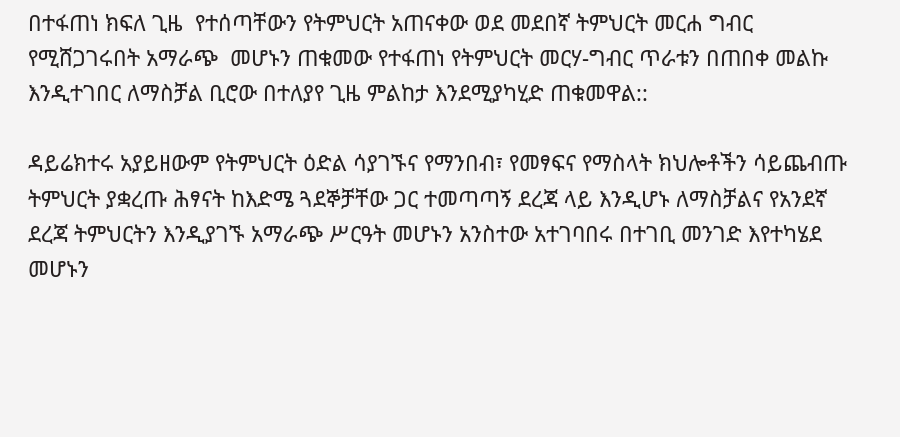በተፋጠነ ክፍለ ጊዜ  የተሰጣቸውን የትምህርት አጠናቀው ወደ መደበኛ ትምህርት መርሐ ግብር የሚሸጋገሩበት አማራጭ  መሆኑን ጠቁመው የተፋጠነ የትምህርት መርሃ-ግብር ጥራቱን በጠበቀ መልኩ እንዲተገበር ለማስቻል ቢሮው በተለያየ ጊዜ ምልከታ እንደሚያካሂድ ጠቁመዋል::

ዳይሬክተሩ አያይዘውም የትምህርት ዕድል ሳያገኙና የማንበብ፣ የመፃፍና የማስላት ክህሎቶችን ሳይጨብጡ ትምህርት ያቋረጡ ሕፃናት ከእድሜ ጓደኞቻቸው ጋር ተመጣጣኝ ደረጃ ላይ እንዲሆኑ ለማስቻልና የአንደኛ ደረጃ ትምህርትን እንዲያገኙ አማራጭ ሥርዓት መሆኑን አንስተው አተገባበሩ በተገቢ መንገድ እየተካሄደ መሆኑን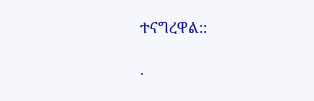ተናግረዋል::

.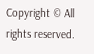Copyright © All rights reserved.